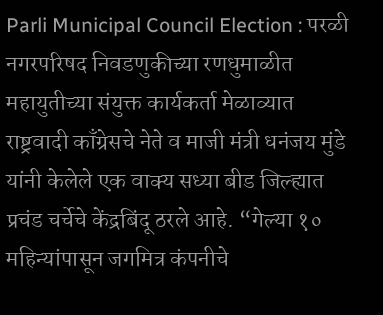Parli Municipal Council Election : परळी नगरपरिषद निवडणुकीच्या रणधुमाळीत महायुतीच्या संयुक्त कार्यकर्ता मेळाव्यात राष्ट्रवादी काँग्रेसचे नेते व माजी मंत्री धनंजय मुंडे यांनी केलेले एक वाक्य सध्या बीड जिल्ह्यात प्रचंड चर्चेचे केंद्रबिंदू ठरले आहे. “गेल्या १० महिन्यांपासून जगमित्र कंपनीचे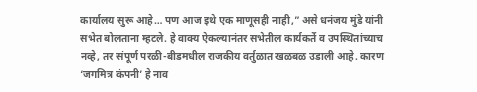कार्यालय सुरू आहे… पण आज इथे एक माणूसही नाही,” असे धनंजय मुंडे यांनी सभेत बोलताना म्हटले. हे वाक्य ऐकल्यानंतर सभेतील कार्यकर्ते व उपस्थितांच्याच नव्हे, तर संपूर्ण परळी-बीडमधील राजकीय वर्तुळात खळबळ उडाली आहे. कारण ‘जगमित्र कंपनी’ हे नाव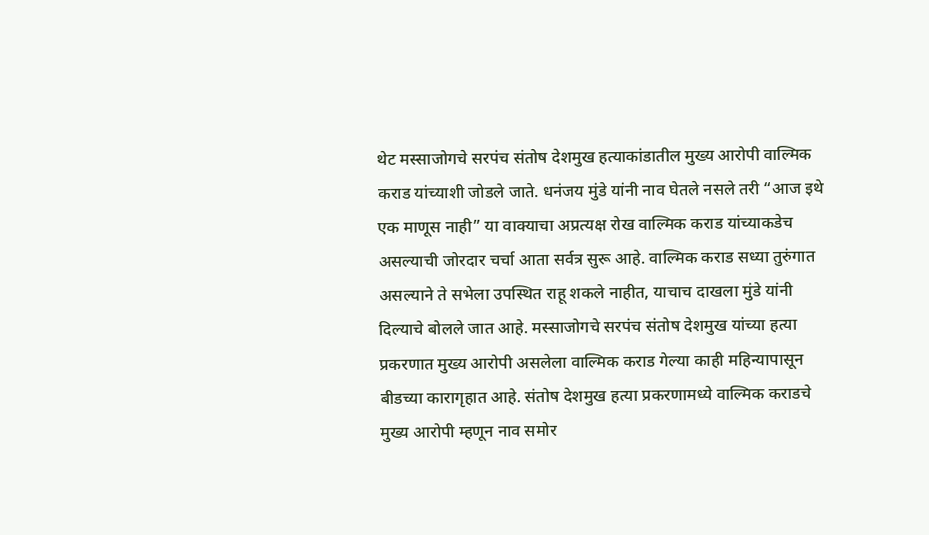थेट मस्साजोगचे सरपंच संतोष देशमुख हत्याकांडातील मुख्य आरोपी वाल्मिक कराड यांच्याशी जोडले जाते. धनंजय मुंडे यांनी नाव घेतले नसले तरी “आज इथे एक माणूस नाही” या वाक्याचा अप्रत्यक्ष रोख वाल्मिक कराड यांच्याकडेच असल्याची जोरदार चर्चा आता सर्वत्र सुरू आहे. वाल्मिक कराड सध्या तुरुंगात असल्याने ते सभेला उपस्थित राहू शकले नाहीत, याचाच दाखला मुंडे यांनी दिल्याचे बोलले जात आहे. मस्साजोगचे सरपंच संतोष देशमुख यांच्या हत्या प्रकरणात मुख्य आरोपी असलेला वाल्मिक कराड गेल्या काही महिन्यापासून बीडच्या कारागृहात आहे. संतोष देशमुख हत्या प्रकरणामध्ये वाल्मिक कराडचे मुख्य आरोपी म्हणून नाव समोर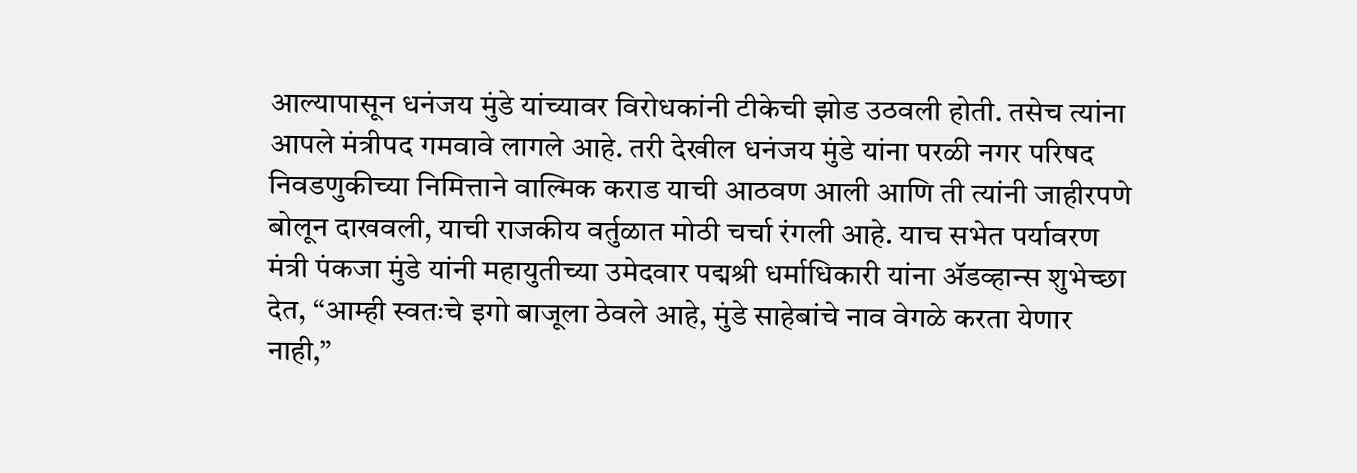आल्यापासून धनंजय मुंडे यांच्यावर विरोधकांनी टीकेची झोड उठवली होती. तसेच त्यांना आपले मंत्रीपद गमवावे लागले आहे. तरी देखील धनंजय मुंडे यांना परळी नगर परिषद निवडणुकीच्या निमित्ताने वाल्मिक कराड याची आठवण आली आणि ती त्यांनी जाहीरपणे बोलून दाखवली, याची राजकीय वर्तुळात मोठी चर्चा रंगली आहे. याच सभेत पर्यावरण मंत्री पंकजा मुंडे यांनी महायुतीच्या उमेदवार पद्मश्री धर्माधिकारी यांना ॲडव्हान्स शुभेच्छा देत, “आम्ही स्वतःचे इगो बाजूला ठेवले आहे, मुंडे साहेबांचे नाव वेगळे करता येणार नाही,”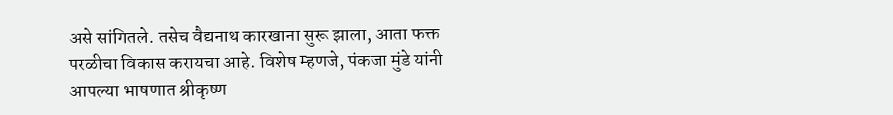असे सांगितले. तसेच वैद्यनाथ कारखाना सुरू झाला, आता फक्त परळीचा विकास करायचा आहे. विशेष म्हणजे, पंकजा मुंडे यांनी आपल्या भाषणात श्रीकृष्ण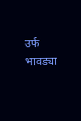उर्फ भावड्या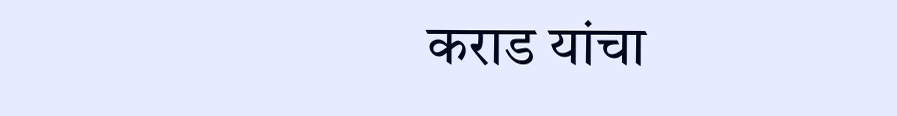कराड यांचा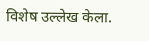विशेष उल्लेख केला.